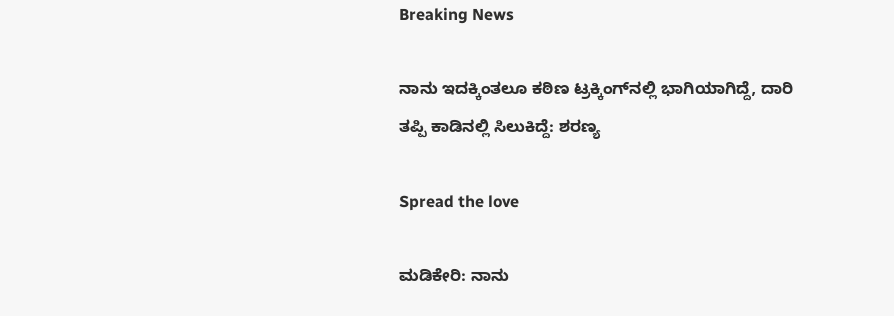Breaking News

ನಾನು ಇದಕ್ಕಿಂತಲೂ ಕಠಿಣ ಟ್ರಕ್ಕಿಂಗ್‌ನಲ್ಲಿ ಭಾಗಿಯಾಗಿದ್ದೆ, ದಾರಿ ತಪ್ಪಿ ಕಾಡಿನಲ್ಲಿ ಸಿಲುಕಿದ್ದೆ: ಶರಣ್ಯ

Spread the love

ಮಡಿಕೇರಿ: ನಾನು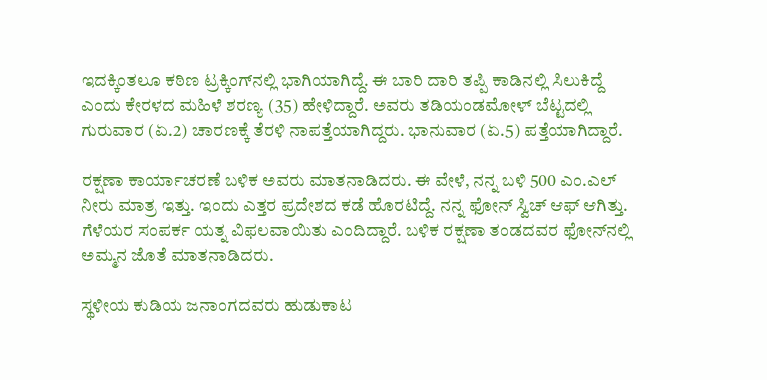ಇದಕ್ಕಿಂತಲೂ ಕಠಿಣ ಟ್ರಕ್ಕಿಂಗ್‌ನಲ್ಲಿ ಭಾಗಿಯಾಗಿದ್ದೆ. ಈ ಬಾರಿ ದಾರಿ ತಪ್ಪಿ ಕಾಡಿನಲ್ಲಿ ಸಿಲುಕಿದ್ದೆ ಎಂದು ಕೇರಳದ ಮಹಿಳೆ ಶರಣ್ಯ (35) ಹೇಳಿದ್ದಾರೆ. ಅವರು ತಡಿಯಂಡಮೋಳ್ ಬೆಟ್ಟದಲ್ಲಿ  ಗುರುವಾರ (ಏ.2) ಚಾರಣಕ್ಕೆ ತೆರಳಿ ನಾಪತ್ತೆಯಾಗಿದ್ದರು. ಭಾನುವಾರ (ಏ.5) ಪತ್ತೆಯಾಗಿದ್ದಾರೆ.

ರಕ್ಷಣಾ ಕಾರ್ಯಾಚರಣೆ ಬಳಿಕ ಅವರು ಮಾತನಾಡಿದರು. ಈ ವೇಳೆ, ನನ್ನ ಬಳಿ 500 ಎಂ.ಎಲ್ ನೀರು ಮಾತ್ರ ಇತ್ತು. ಇಂದು ಎತ್ತರ ಪ್ರದೇಶದ ಕಡೆ ಹೊರಟಿದ್ದೆ. ನನ್ನ ಫೋನ್ ಸ್ವಿಚ್ ಆಫ್ ಆಗಿತ್ತು. ಗೆಳೆಯರ ಸಂಪರ್ಕ ಯತ್ನ ವಿಫಲವಾಯಿತು ಎಂದಿದ್ದಾರೆ. ಬಳಿಕ ರಕ್ಷಣಾ ತಂಡದವರ ಫೋನ್‌ನಲ್ಲಿ ಅಮ್ಮನ ಜೊತೆ ಮಾತನಾಡಿದರು.

ಸ್ಥಳೀಯ ಕುಡಿಯ ಜನಾಂಗದವರು ಹುಡುಕಾಟ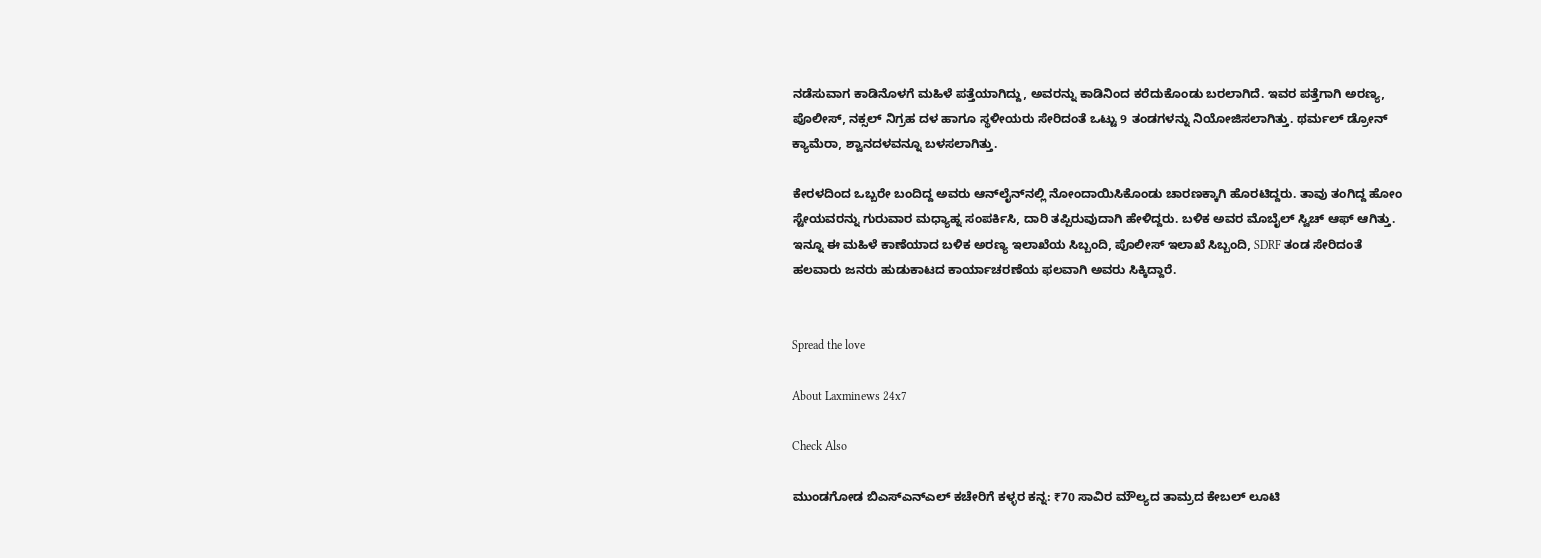ನಡೆಸುವಾಗ ಕಾಡಿನೊಳಗೆ ಮಹಿಳೆ ಪತ್ತೆಯಾಗಿದ್ದು, ಅವರನ್ನು ಕಾಡಿನಿಂದ ಕರೆದುಕೊಂಡು ಬರಲಾಗಿದೆ. ಇವರ ಪತ್ತೆಗಾಗಿ ಅರಣ್ಯ, ಪೊಲೀಸ್, ನಕ್ಸಲ್ ನಿಗ್ರಹ ದಳ ಹಾಗೂ ಸ್ಥಳೀಯರು ಸೇರಿದಂತೆ ಒಟ್ಟು 9 ತಂಡಗಳನ್ನು ನಿಯೋಜಿಸಲಾಗಿತ್ತು. ಥರ್ಮಲ್ ಡ್ರೋನ್ ಕ್ಯಾಮೆರಾ, ಶ್ವಾನದಳವನ್ನೂ ಬಳಸಲಾಗಿತ್ತು.

ಕೇರಳದಿಂದ ಒಬ್ಬರೇ ಬಂದಿದ್ದ ಅವರು ಆನ್‌ಲೈನ್‌ನಲ್ಲಿ ನೋಂದಾಯಿಸಿಕೊಂಡು ಚಾರಣಕ್ಕಾಗಿ ಹೊರಟಿದ್ದರು. ತಾವು ತಂಗಿದ್ದ ಹೋಂ ಸ್ಟೇಯವರನ್ನು ಗುರುವಾರ ಮಧ್ಯಾಹ್ನ ಸಂಪರ್ಕಿಸಿ, ದಾರಿ ತಪ್ಪಿರುವುದಾಗಿ ಹೇಳಿದ್ದರು. ಬಳಿಕ ಅವರ ಮೊಬೈಲ್ ಸ್ವಿಚ್‌ ಆಫ್‌ ಆಗಿತ್ತು. ಇನ್ನೂ ಈ ಮಹಿಳೆ ಕಾಣೆಯಾದ ಬಳಿಕ ಅರಣ್ಯ ಇಲಾಖೆಯ ಸಿಬ್ಬಂದಿ, ಪೊಲೀಸ್ ಇಲಾಖೆ ಸಿಬ್ಬಂದಿ, SDRF ತಂಡ ಸೇರಿದಂತೆ ಹಲವಾರು ಜನರು ಹುಡುಕಾಟದ ಕಾರ್ಯಾಚರಣೆಯ ಫಲವಾಗಿ ಅವರು ಸಿಕ್ಕಿದ್ದಾರೆ.


Spread the love

About Laxminews 24x7

Check Also

ಮುಂಡಗೋಡ ಬಿಎಸ್‌ಎನ್‌ಎಲ್ ಕಚೇರಿಗೆ ಕಳ್ಳರ ಕನ್ನ: ₹70 ಸಾವಿರ ಮೌಲ್ಯದ ತಾಮ್ರದ ಕೇಬಲ್ ಲೂಟಿ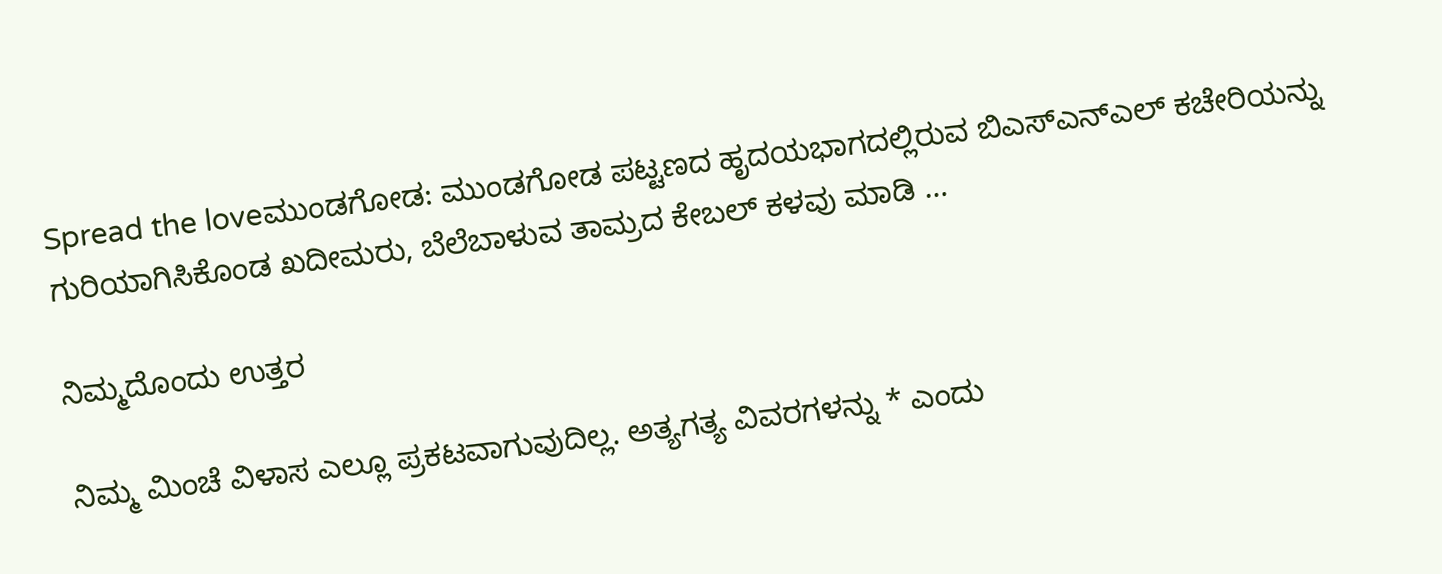Spread the loveಮುಂಡಗೋಡ: ಮುಂಡಗೋಡ ಪಟ್ಟಣದ ಹೃದಯಭಾಗದಲ್ಲಿರುವ ಬಿಎಸ್‌ಎನ್‌ಎಲ್ ಕಚೇರಿಯನ್ನು ಗುರಿಯಾಗಿಸಿಕೊಂಡ ಖದೀಮರು, ಬೆಲೆಬಾಳುವ ತಾಮ್ರದ ಕೇಬಲ್ ಕಳವು ಮಾಡಿ …

ನಿಮ್ಮದೊಂದು ಉತ್ತರ

ನಿಮ್ಮ ಮಿಂಚೆ ವಿಳಾಸ ಎಲ್ಲೂ ಪ್ರಕಟವಾಗುವುದಿಲ್ಲ. ಅತ್ಯಗತ್ಯ ವಿವರಗಳನ್ನು * ಎಂದು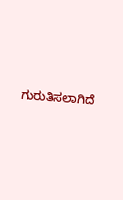ಗುರುತಿಸಲಾಗಿದೆ